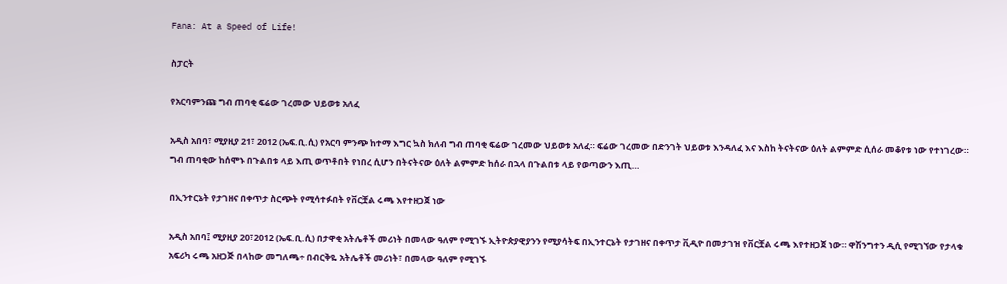Fana: At a Speed of Life!

ስፓርት

የአርባምንጩ ግብ ጠባቂ ፍሬው ገረመው ህይወቱ አለፈ

አዲስ አበባ፣ ሚያዚያ 21፣ 2012 (ኤፍ.ቢ.ሲ) የአርባ ምንጭ ከተማ እግር ኳስ ክለብ ግብ ጠባቂ ፍሬው ገረመው ህይወቱ አለፈ። ፍሬው ገረመው በድንገት ህይወቱ እንዳለፈ እና እስከ ትናትናው ዕለት ልምምድ ሲሰራ መቆየቱ ነው የተነገረው። ግብ ጠባቂው ከሰሞኑ በጉልበቱ ላይ እጢ ወጥቶበት የነበረ ሲሆን በትናትናው ዕለት ልምምድ ከሰራ በኋላ በጉልበቱ ላይ የወጣውን እጢ…

በኢንተርኔት የታገዘና በቀጥታ ስርጭት የሚሳተፉበት የቨርቿል ሩጫ እየተዘጋጀ ነው

አዲስ አበባ፤ ሚያዚያ 20፣2012 (ኤፍ.ቢ.ሲ) በታዋቂ አትሌቶች መሪነት በመላው ዓለም የሚገኙ ኢትዮጵያዊያንን የሚያሳትፍ በኢንተርኔት የታገዘና በቀጥታ ቪዲዮ በመታገዝ የቨርቿል ሩጫ እየተዘጋጀ ነው። ዋሽንግተን ዲሲ የሚገኘው የታላቁ አፍሪካ ሩጫ አዘጋጅ በላከው መግለጫ÷ በብርቅዬ አትሌቶች መሪነት፣ በመላው ዓለም የሚገኙ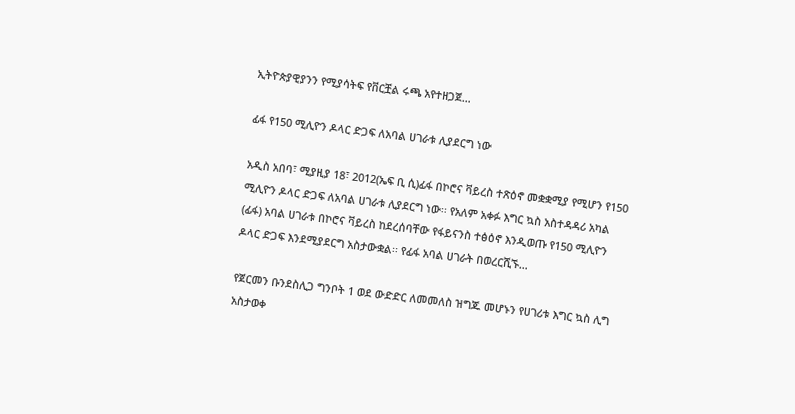ኢትዮጵያዊያንን የሚያሳትፍ የቨርቿል ሩጫ አየተዘጋጀ…

ፊፋ የ150 ሚሊዮን ዶላር ድጋፍ ለአባል ሀገራቱ ሊያደርግ ነው

አዲስ አበባ፣ ሚያዚያ 18፣ 2012(ኤፍ ቢ ሲ)ፊፋ በኮሮና ቫይረስ ተጽዕኖ መቋቋሚያ የሚሆን የ150 ሚሊዮን ዶላር ድጋፍ ለአባል ሀገራቱ ሊያደርግ ነው፡፡ የአለም አቀፉ እግር ኳስ አስተዳዳሪ አካል (ፊፋ) አባል ሀገራቱ በኮሮና ቫይረስ ከደረሰባቸው የፋይናንስ ተፅዕኖ እንዲወጡ የ150 ሚሊዮን ዶላር ድጋፍ እንደሚያደርግ አስታውቋል፡፡ የፊፋ አባል ሀገራት በወረርሺኙ…

የጀርመን ቡንደስሊጋ ግንቦት 1 ወደ ውድድር ለመመለስ ዝግጁ መሆኑን የሀገሪቱ እግር ኳስ ሊግ አስታወቀ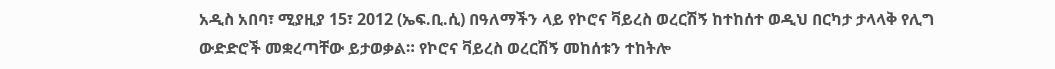አዲስ አበባ፣ ሚያዚያ 15፣ 2012 (ኤፍ.ቢ.ሲ) በዓለማችን ላይ የኮሮና ቫይረስ ወረርሽኝ ከተከሰተ ወዲህ በርካታ ታላላቅ የሊግ ውድድሮች መቋረጣቸው ይታወቃል። የኮሮና ቫይረስ ወረርሽኝ መከሰቱን ተከትሎ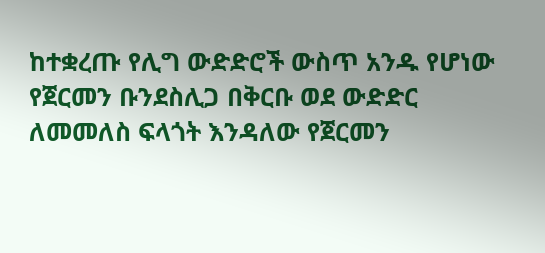ከተቋረጡ የሊግ ውድድሮች ውስጥ አንዱ የሆነው የጀርመን ቡንደስሊጋ በቅርቡ ወደ ውድድር ለመመለስ ፍላጎት እንዳለው የጀርመን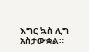እግር ኳስ ሊግ አስታውቋል።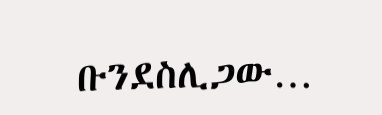ቡንደስሊጋው…